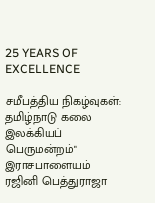25 YEARS OF EXCELLENCE

சமீபத்திய நிகழ்வுகள்:
தமிழ்நாடு கலை இலக்கியப் பெருமன்றம்" இராசபாளையம் ரஜினி பெத்துராஜா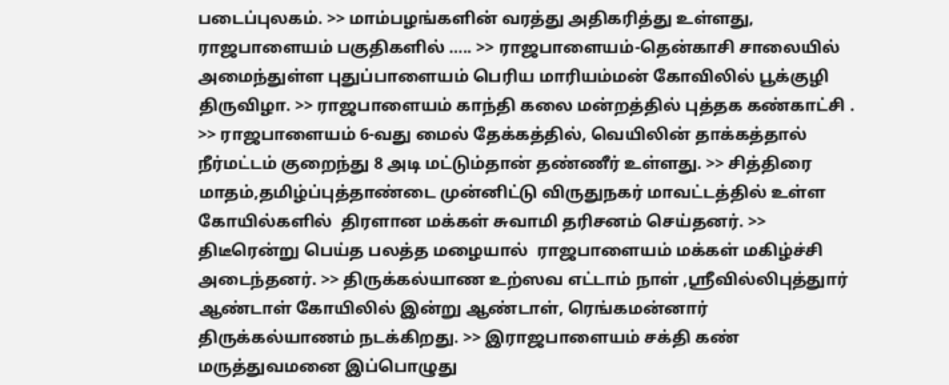படைப்புலகம். >> மாம்பழங்களின் வரத்து அதிகரித்து உள்ளது, ராஜபாளையம் பகுதிகளில் ….. >> ராஜபாளையம்-தென்காசி சாலையில் அமைந்துள்ள புதுப்பாளையம் பெரிய மாரியம்மன் கோவிலில் பூக்குழி திருவிழா. >> ராஜபாளையம் காந்தி கலை மன்றத்தில் புத்தக கண்காட்சி . >> ராஜபாளையம் 6-வது மைல் தேக்கத்தில், வெயிலின் தாக்கத்தால் நீர்மட்டம் குறைந்து 8 அடி மட்டும்தான் தண்ணீர் உள்ளது. >> சித்திரை மாதம்,தமிழ்ப்புத்தாண்டை முன்னிட்டு விருதுநகர் மாவட்டத்தில் உள்ள கோயில்களில்  திரளான மக்கள் சுவாமி தரிசனம் செய்தனர். >> திடீரென்று பெய்த பலத்த மழையால்  ராஜபாளையம் மக்கள் மகிழ்ச்சி அடைந்தனர். >> திருக்கல்யாண உற்ஸவ எட்டாம் நாள் ,ஸ்ரீவில்லிபுத்துார் ஆண்டாள் கோயிலில் இன்று ஆண்டாள், ரெங்கமன்னார் திருக்கல்யாணம் நடக்கிறது. >> இராஜபாளையம் சக்தி கண் மருத்துவமனை இப்பொழுது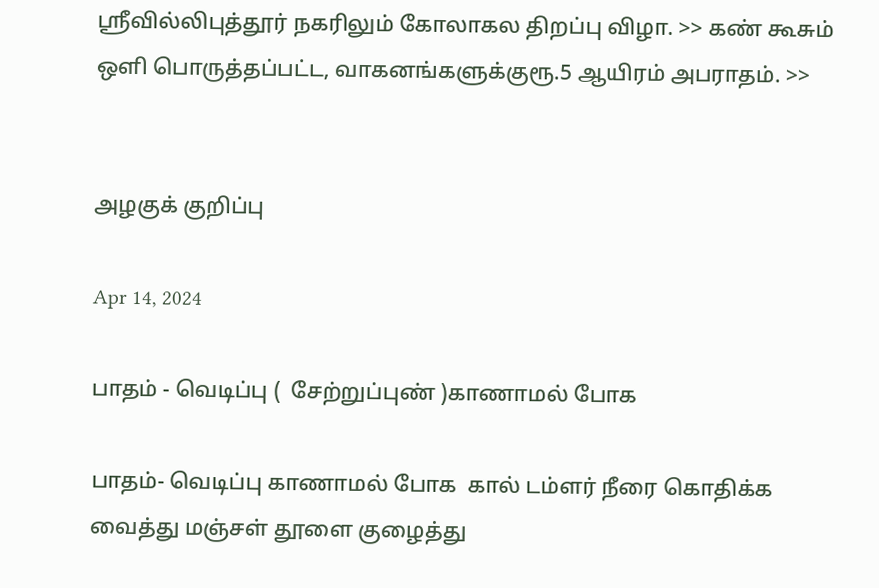ஸ்ரீவில்லிபுத்தூர் நகரிலும் கோலாகல திறப்பு விழா. >> கண் கூசும் ஒளி பொருத்தப்பட்ட, வாகனங்களுக்குரூ.5 ஆயிரம் அபராதம். >>


அழகுக் குறிப்பு

Apr 14, 2024

பாதம் - வெடிப்பு (  சேற்றுப்புண் )காணாமல் போக

பாதம்- வெடிப்பு காணாமல் போக  கால் டம்ளர் நீரை கொதிக்க வைத்து மஞ்சள் தூளை குழைத்து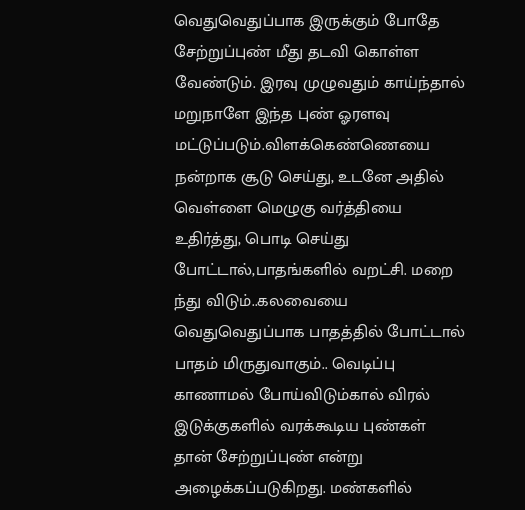வெதுவெதுப்பாக இருக்கும் போதே சேற்றுப்புண் மீது தடவி கொள்ள வேண்டும். இரவு முழுவதும் காய்ந்தால் மறுநாளே இந்த புண் ஓரளவு மட்டுப்படும்.விளக்கெண்ணெயை நன்றாக சூடு செய்து, உடனே அதில் வெள்ளை மெழுகு வர்த்தியை உதிர்த்து, பொடி செய்து போட்டால்,பாதங்களில் வறட்சி. மறை ந்து விடும்..கலவையை வெதுவெதுப்பாக பாதத்தில் போட்டால் பாதம் மிருதுவாகும்.. வெடிப்பு காணாமல் போய்விடும்கால் விரல் இடுக்குகளில் வரக்கூடிய புண்கள் தான் சேற்றுப்புண் என்று அழைக்கப்படுகிறது. மண்களில்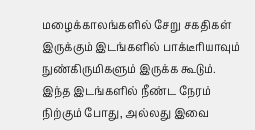மழைக்காலங்களில் சேறு சகதிகள் இருக்கும் இடங்களில் பாக்டீரியாவும் நுண்கிருமிகளும் இருக்க கூடும். இந்த இடங்களில் நீண்ட நேரம் நிற்கும் போது, அல்லது இவை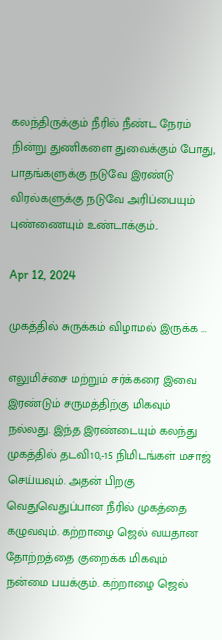கலந்திருக்கும் நீரில் நீண்ட நேரம் நின்று துணிகளை துவைக்கும் போது, பாதங்களுக்கு நடுவே இரண்டு விரல்களுக்கு நடுவே அரிப்பையும் புண்ணையும் உண்டாக்கும்..

Apr 12, 2024

முகத்தில் சுருக்கம் விழாமல் இருக்க ...

எலுமிச்சை மற்றும் சர்க்கரை இவை இரண்டும் சருமத்திற்கு மிகவும் நல்லது. இந்த இரண்டையும் கலந்து முகத்தில் தடவி10,-15 நிமிடங்கள் மசாஜ் செய்யவும். அதன் பிறகு வெதுவெதுப்பான நீரில் முகத்தை கழுவவும். கற்றாழை ஜெல் வயதான தோற்றத்தை குறைக்க மிகவும் நன்மை பயக்கும். கற்றாழை ஜெல்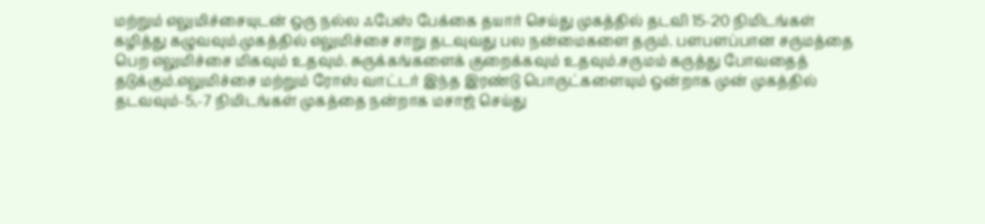மற்றும் எலுமிச்சையுடன் ஒரு நல்ல ஃபேஸ் பேக்கை தயார் செய்து முகத்தில் தடவி 15-20 நிமிடங்கள் கழித்து கழுவவும்.முகத்தில் எலுமிச்சை சாறு தடவுவது பல நன்மைகளை தரும். பளபளப்பான சருமத்தை பெற எலுமிச்சை மிகவும் உதவும். சுருக்கங்களைக் குறைக்கவும் உதவும்.சருமம் கருத்து போவதைத் தடுக்கும்.எலுமிச்சை மற்றும் ரோஸ் வாட்டர் இந்த இரண்டு பொருட்களையும் ஒன்றாக முன் முகத்தில் தடவவும்-5,-7 நிமிடங்கள் முகத்தை நன்றாக மசாஜ் செய்து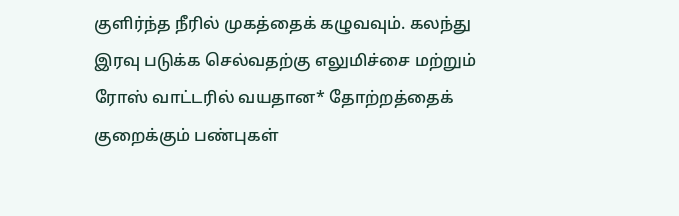குளிர்ந்த நீரில் முகத்தைக் கழுவவும். கலந்து இரவு படுக்க செல்வதற்கு எலுமிச்சை மற்றும் ரோஸ் வாட்டரில் வயதான* தோற்றத்தைக் குறைக்கும் பண்புகள்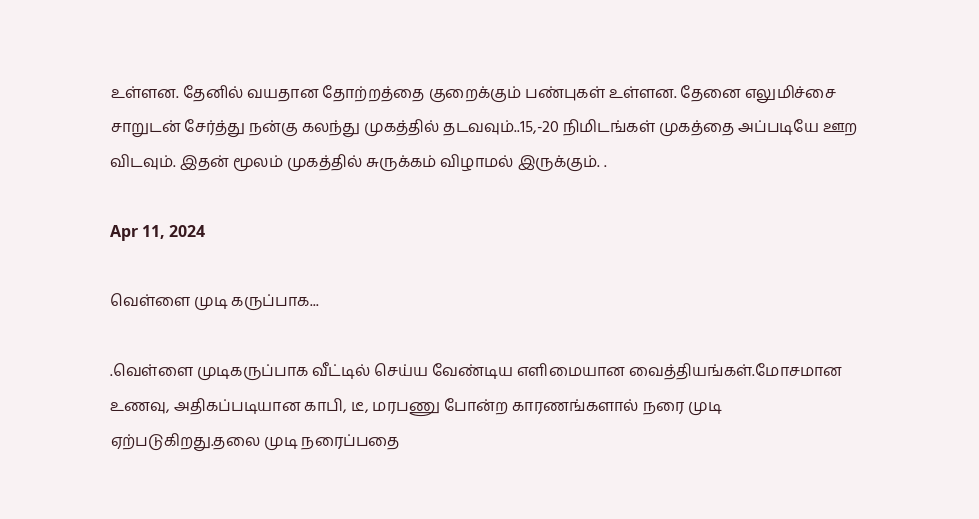உள்ளன. தேனில் வயதான தோற்றத்தை குறைக்கும் பண்புகள் உள்ளன. தேனை எலுமிச்சை சாறுடன் சேர்த்து நன்கு கலந்து முகத்தில் தடவவும்..15,-20 நிமிடங்கள் முகத்தை அப்படியே ஊற விடவும். இதன் மூலம் முகத்தில் சுருக்கம் விழாமல் இருக்கும். .

Apr 11, 2024

வெள்ளை முடி கருப்பாக...

.வெள்ளை முடிகருப்பாக வீட்டில் செய்ய வேண்டிய எளிமையான வைத்தியங்கள்.மோசமான உணவு, அதிகப்படியான காபி, டீ, மரபணு போன்ற காரணங்களால் நரை முடி ஏற்படுகிறது.தலை முடி நரைப்பதை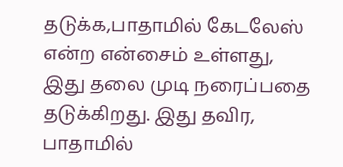தடுக்க,பாதாமில் கேடலேஸ் என்ற என்சைம் உள்ளது, இது தலை முடி நரைப்பதை தடுக்கிறது. இது தவிர, பாதாமில்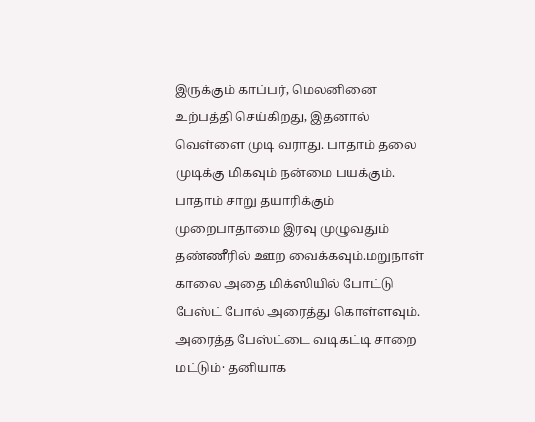இருக்கும் காப்பர், மெலனினை உற்பத்தி செய்கிறது, இதனால் வெள்ளை முடி வராது. பாதாம் தலை முடிக்கு மிகவும் நன்மை பயக்கும். பாதாம் சாறு தயாரிக்கும் முறைபாதாமை இரவு முழுவதும் தண்ணீரில் ஊற வைக்கவும்.மறுநாள் காலை அதை மிக்ஸியில் போட்டு பேஸ்ட் போல் அரைத்து கொள்ளவும். அரைத்த பேஸ்ட்டை வடிகட்டி சாறை மட்டும்· தனியாக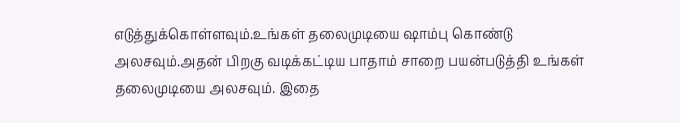எடுத்துக்கொள்ளவும்.உங்கள் தலைமுடியை ஷாம்பு கொண்டு அலசவும்.அதன் பிறகு வடிக்கட்டிய பாதாம் சாறை பயன்படுத்தி உங்கள் தலைமுடியை அலசவும். இதை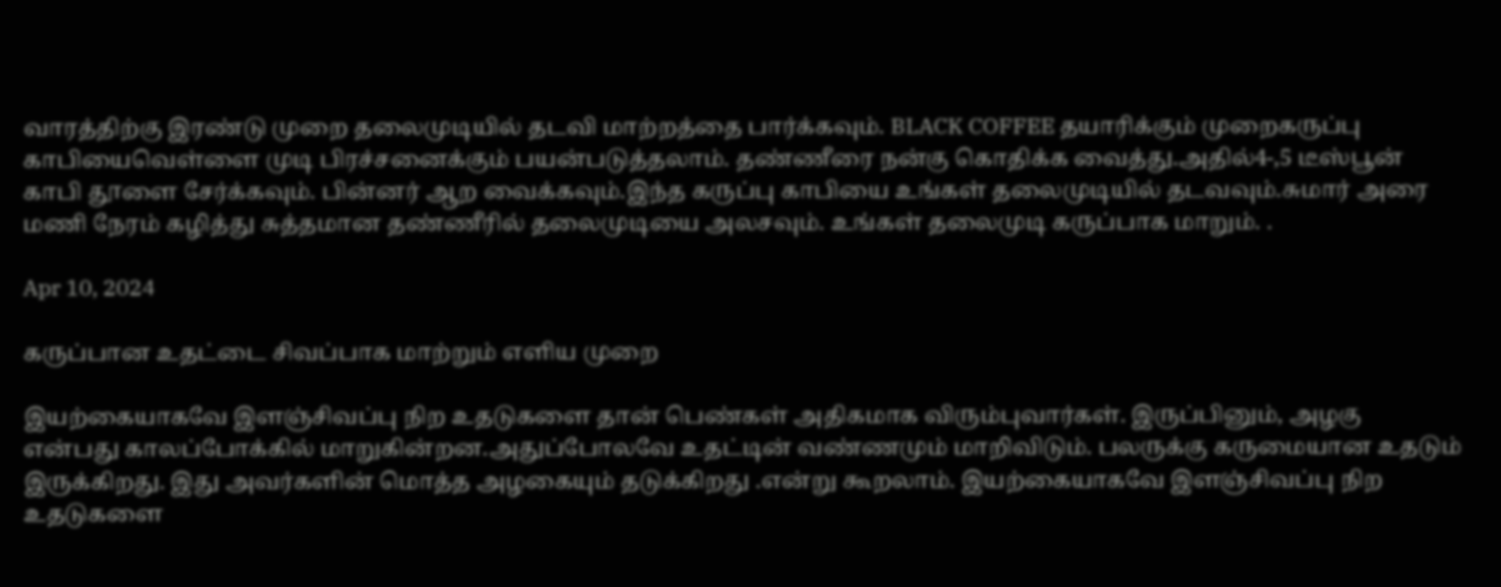வாரத்திற்கு இரண்டு முறை தலைமுடியில் தடவி மாற்றத்தை பார்க்கவும். BLACK COFFEE தயாரிக்கும் முறைகருப்பு காபியைவெள்ளை முடி பிரச்சனைக்கும் பயன்படுத்தலாம். தண்ணீரை நன்கு கொதிக்க வைத்து.அதில்4-,5 டீஸ்பூன் காபி தூளை சேர்க்கவும். பின்னர் ஆற வைக்கவும்.இந்த கருப்பு காபியை உங்கள் தலைமுடியில் தடவவும்.சுமார் அரை மணி நேரம் கழித்து சுத்தமான தண்ணீரில் தலைமுடியை அலசவும். உங்கள் தலைமுடி கருப்பாக மாறும். .

Apr 10, 2024

கருப்பான உதட்டை சிவப்பாக மாற்றும் எளிய முறை

இயற்கையாகவே இளஞ்சிவப்பு நிற உதடுகளை தான் பெண்கள் அதிகமாக விரும்புவார்கள். இருப்பினும், அழகு என்பது காலப்போக்கில் மாறுகின்றன.அதுப்போலவே உதட்டின் வண்ணமும் மாறிவிடும். பலருக்கு கருமையான உதடும் இருக்கிறது. இது அவர்களின் மொத்த அழகையும் தடுக்கிறது .என்று கூறலாம். இயற்கையாகவே இளஞ்சிவப்பு நிற உதடுகளை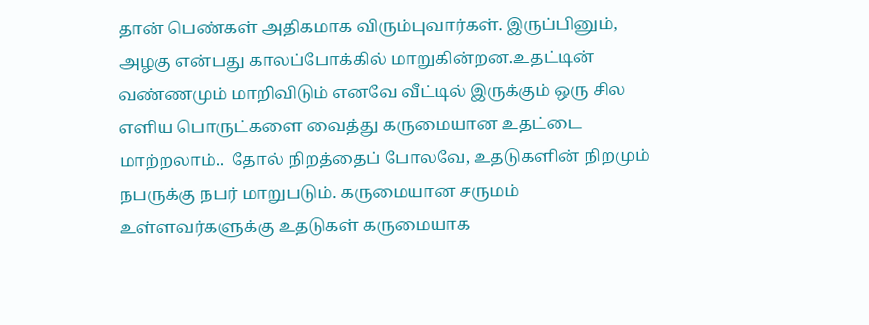தான் பெண்கள் அதிகமாக விரும்புவார்கள். இருப்பினும், அழகு என்பது காலப்போக்கில் மாறுகின்றன.உதட்டின் வண்ணமும் மாறிவிடும் எனவே வீட்டில் இருக்கும் ஒரு சில எளிய பொருட்களை வைத்து கருமையான உதட்டை மாற்றலாம்..  தோல் நிறத்தைப் போலவே, உதடுகளின் நிறமும் நபருக்கு நபர் மாறுபடும். கருமையான சருமம் உள்ளவர்களுக்கு உதடுகள் கருமையாக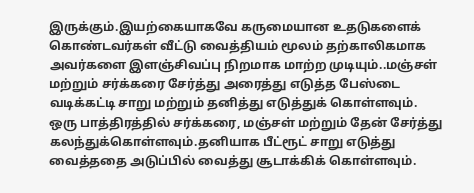இருக்கும்.இயற்கையாகவே கருமையான உதடுகளைக் கொண்டவர்கள் வீட்டு வைத்தியம் மூலம் தற்காலிகமாக அவர்களை இளஞ்சிவப்பு நிறமாக மாற்ற முடியும்..மஞ்சள் மற்றும் சர்க்கரை சேர்த்து அரைத்து எடுத்த பேஸ்டை வடிக்கட்டி சாறு மற்றும் தனித்து எடுத்துக் கொள்ளவும்.  ஒரு பாத்திரத்தில் சர்க்கரை, மஞ்சள் மற்றும் தேன் சேர்த்து கலந்துக்கொள்ளவும்.தனியாக பீட்ரூட் சாறு எடுத்து வைத்ததை அடுப்பில் வைத்து சூடாக்கிக் கொள்ளவும்.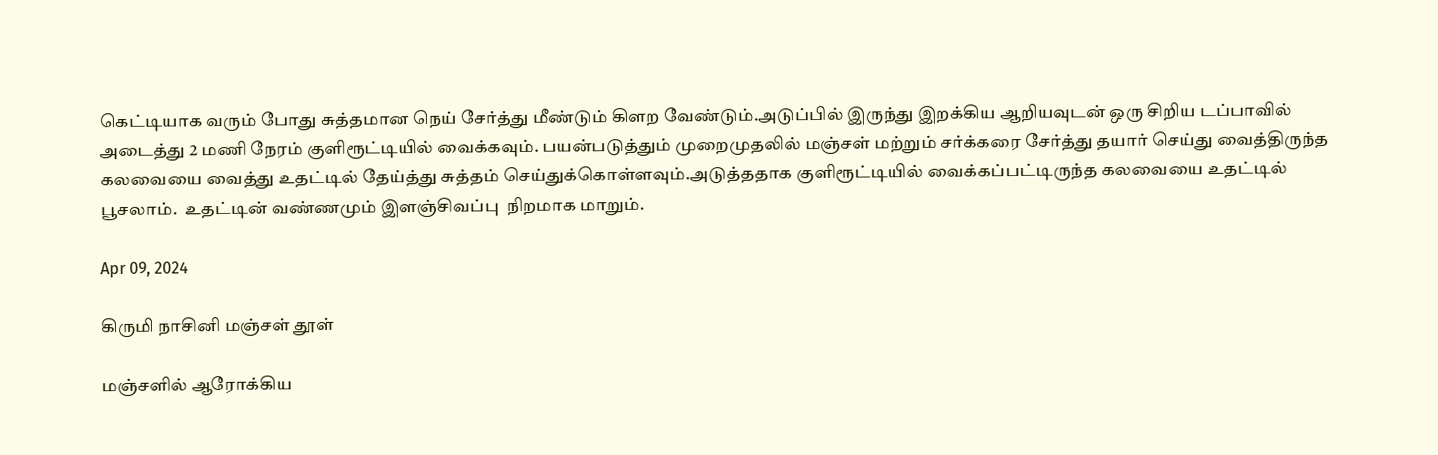கெட்டியாக வரும் போது சுத்தமான நெய் சேர்த்து மீண்டும் கிளற வேண்டும்.அடுப்பில் இருந்து இறக்கிய ஆறியவுடன் ஒரு சிறிய டப்பாவில் அடைத்து 2 மணி நேரம் குளிரூட்டியில் வைக்கவும். பயன்படுத்தும் முறைமுதலில் மஞ்சள் மற்றும் சர்க்கரை சேர்த்து தயார் செய்து வைத்திருந்த கலவையை வைத்து உதட்டில் தேய்த்து சுத்தம் செய்துக்கொள்ளவும்.அடுத்ததாக குளிரூட்டியில் வைக்கப்பட்டிருந்த கலவையை உதட்டில் பூசலாம்.  உதட்டின் வண்ணமும் இளஞ்சிவப்பு  நிறமாக மாறும்.

Apr 09, 2024

கிருமி நாசினி மஞ்சள் தூள்

மஞ்சளில் ஆரோக்கிய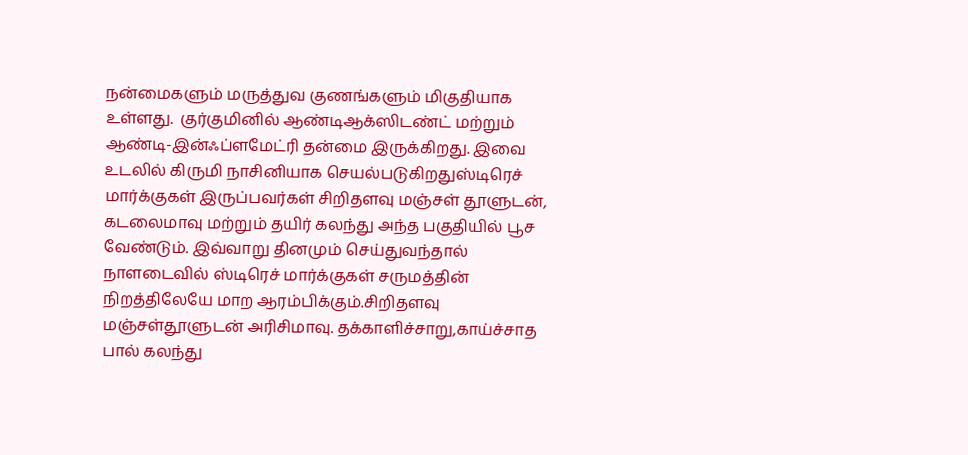நன்மைகளும் மருத்துவ குணங்களும் மிகுதியாக உள்ளது.  குர்குமினில் ஆண்டிஆக்ஸிடண்ட் மற்றும்  ஆண்டி-இன்ஃப்ளமேட்ரி தன்மை இருக்கிறது. இவை உடலில் கிருமி நாசினியாக செயல்படுகிறதுஸ்டிரெச் மார்க்குகள் இருப்பவர்கள் சிறிதளவு மஞ்சள் தூளுடன், கடலைமாவு மற்றும் தயிர் கலந்து அந்த பகுதியில் பூச வேண்டும். இவ்வாறு தினமும் செய்துவந்தால் நாளடைவில் ஸ்டிரெச் மார்க்குகள் சருமத்தின் நிறத்திலேயே மாற ஆரம்பிக்கும்.சிறிதளவு மஞ்சள்தூளுடன் அரிசிமாவு. தக்காளிச்சாறு,காய்ச்சாத பால் கலந்து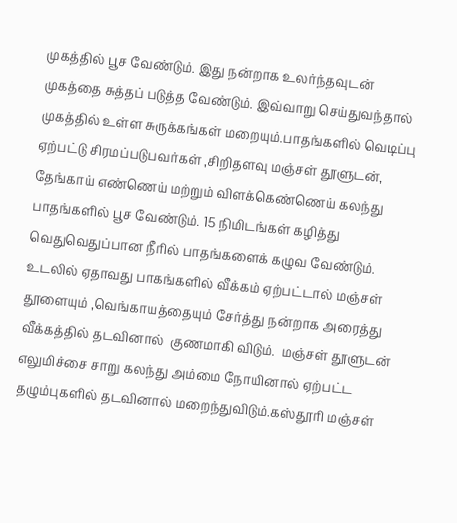முகத்தில் பூச வேண்டும். இது நன்றாக உலர்ந்தவுடன் முகத்தை சுத்தப் படுத்த வேண்டும். இவ்வாறு செய்துவந்தால் முகத்தில் உள்ள சுருக்கங்கள் மறையும்.பாதங்களில் வெடிப்பு ஏற்பட்டு சிரமப்படுபவர்கள் ,சிறிதளவு மஞ்சள் தூளுடன், தேங்காய் எண்ணெய் மற்றும் விளக்கெண்ணெய் கலந்து பாதங்களில் பூச வேண்டும். 15 நிமிடங்கள் கழித்து வெதுவெதுப்பான நீரில் பாதங்களைக் கழுவ வேண்டும். உடலில் ஏதாவது பாகங்களில் வீக்கம் ஏற்பட்டால் மஞ்சள் தூளையும் ,வெங்காயத்தையும் சேர்த்து நன்றாக அரைத்து வீக்கத்தில் தடவினால்  குணமாகி விடும்.  மஞ்சள் தூளுடன் எலுமிச்சை சாறு கலந்து அம்மை நோயினால் ஏற்பட்ட தழும்புகளில் தடவினால் மறைந்துவிடும்.கஸ்தூரி மஞ்சள்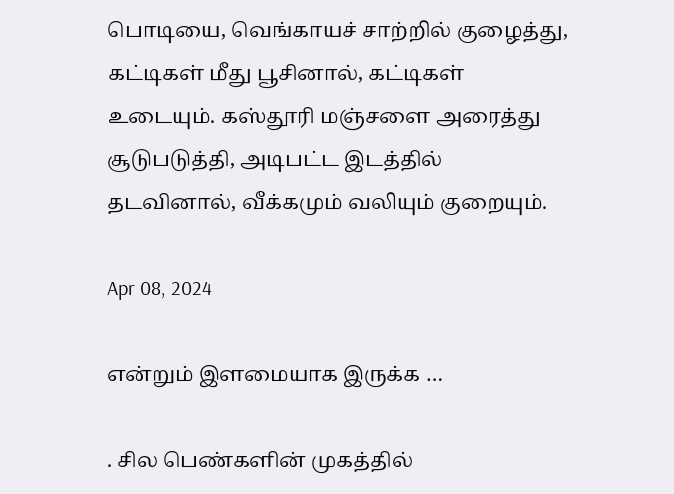பொடியை, வெங்காயச் சாற்றில் குழைத்து, கட்டிகள் மீது பூசினால், கட்டிகள் உடையும். கஸ்தூரி மஞ்சளை அரைத்து சூடுபடுத்தி, அடிபட்ட இடத்தில் தடவினால், வீக்கமும் வலியும் குறையும்.

Apr 08, 2024

என்றும் இளமையாக இருக்க …

. சில பெண்களின் முகத்தில்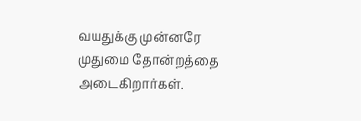வயதுக்கு முன்னரே முதுமை தோன்றத்தை அடைகிறார்கள்.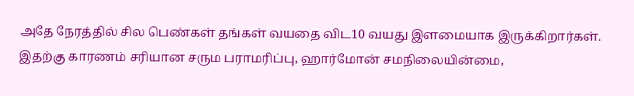அதே நேரத்தில் சில பெண்கள் தங்கள் வயதை விட10 வயது இளமையாக இருக்கிறார்கள். இதற்கு காரணம் சரியான சரும பராமரிப்பு, ஹார்மோன் சமநிலையின்மை,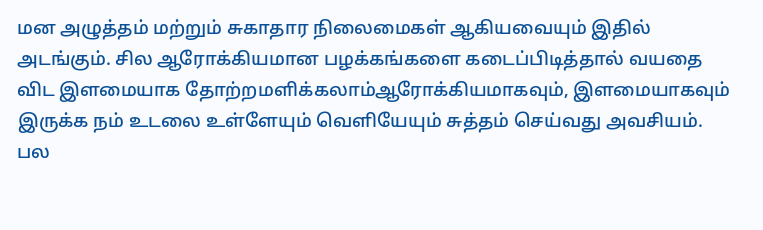மன அழுத்தம் மற்றும் சுகாதார நிலைமைகள் ஆகியவையும் இதில் அடங்கும். சில ஆரோக்கியமான பழக்கங்களை கடைப்பிடித்தால் வயதை விட இளமையாக தோற்றமளிக்கலாம்ஆரோக்கியமாகவும், இளமையாகவும் இருக்க நம் உடலை உள்ளேயும் வெளியேயும் சுத்தம் செய்வது அவசியம். பல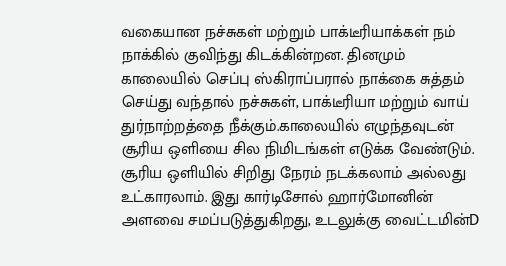வகையான நச்சுகள் மற்றும் பாக்டீரியாக்கள் நம் நாக்கில் குவிந்து கிடக்கின்றன. தினமும் காலையில் செப்பு ஸ்கிராப்பரால் நாக்கை சுத்தம் செய்து வந்தால் நச்சுகள், பாக்டீரியா மற்றும் வாய் துர்நாற்றத்தை நீக்கும்.காலையில் எழுந்தவுடன் சூரிய ஒளியை சில நிமிடங்கள் எடுக்க வேண்டும். சூரிய ஒளியில் சிறிது நேரம் நடக்கலாம் அல்லது உட்காரலாம். இது கார்டிசோல் ஹார்மோனின் அளவை சமப்படுத்துகிறது, உடலுக்கு வைட்டமின்D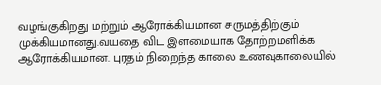வழங்குகிறது மற்றும் ஆரோக்கியமான சருமத்திற்கும் முக்கியமானது.வயதை விட இளமையாக தோற்றமளிக்க ஆரோக்கியமான. புரதம் நிறைந்த காலை உணவுகாலையில்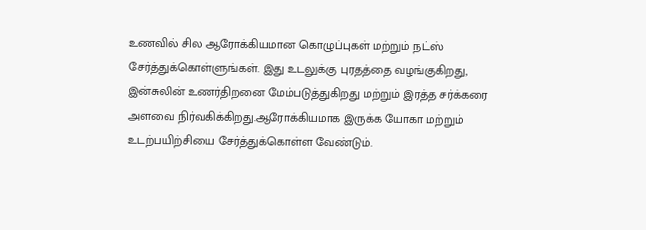உணவில் சில ஆரோக்கியமான கொழுப்புகள் மற்றும் நட்ஸ் சேர்த்துக்கொள்ளுங்கள். இது உடலுக்கு புரதத்தை வழங்குகிறது, இன்சுலின் உணர்திறனை மேம்படுத்துகிறது மற்றும் இரத்த சர்க்கரை அளவை நிர்வகிக்கிறது.ஆரோக்கியமாக இருக்க யோகா மற்றும் உடற்பயிற்சியை சேர்த்துக்கொள்ள வேண்டும்.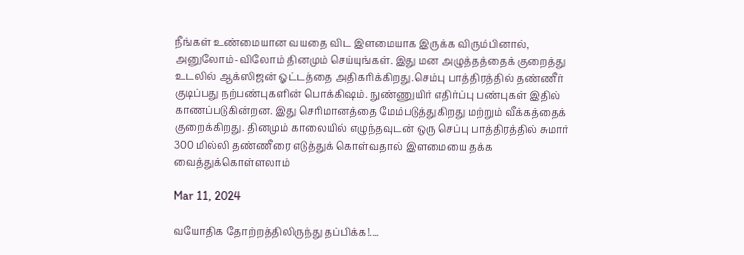நீங்கள் உண்மையான வயதை விட இளமையாக இருக்க விரும்பினால், அனுலோம்-விலோம் தினமும் செய்யுங்கள். இது மன அழுத்தத்தைக் குறைத்து உடலில் ஆக்ஸிஜன் ஓட்டத்தை அதிகரிக்கிறது.செம்பு பாத்திரத்தில் தண்ணீர் குடிப்பது நற்பண்புகளின் பொக்கிஷம். நுண்ணுயிர் எதிர்ப்பு பண்புகள் இதில் காணப்படுகின்றன. இது செரிமானத்தை மேம்படுத்துகிறது மற்றும் வீக்கத்தைக் குறைக்கிறது. தினமும் காலையில் எழுந்தவுடன் ஒரு செப்பு பாத்திரத்தில் சுமார் 300 மில்லி தண்ணீரை எடுத்துக் கொள்வதால் இளமையை தக்க வைத்துக்கொள்ளலாம்

Mar 11, 2024

வயோதிக தோற்றத்திலிருந்து தப்பிக்க!....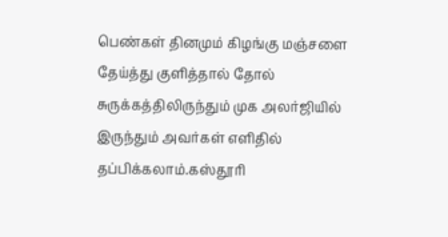பெண்கள் தினமும் கிழங்கு மஞ்சளை தேய்த்து குளித்தால் தோல் சுருக்கத்திலிருந்தும் முக அலர்ஜியில் இருந்தும் அவர்கள் எளிதில் தப்பிக்கலாம்.கஸ்தூரி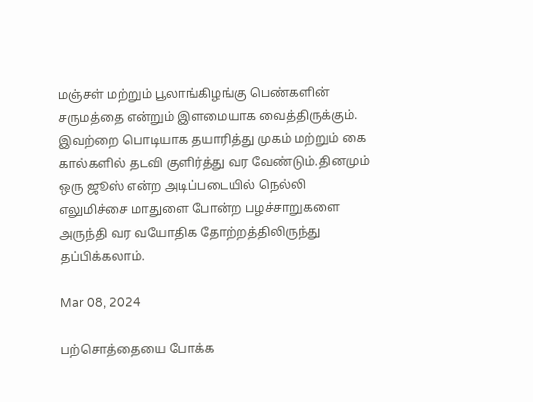மஞ்சள் மற்றும் பூலாங்கிழங்கு பெண்களின் சருமத்தை என்றும் இளமையாக வைத்திருக்கும். இவற்றை பொடியாக தயாரித்து முகம் மற்றும் கை கால்களில் தடவி குளிர்த்து வர வேண்டும்.தினமும் ஒரு ஜூஸ் என்ற அடிப்படையில் நெல்லி எலுமிச்சை மாதுளை போன்ற பழச்சாறுகளை அருந்தி வர வயோதிக தோற்றத்திலிருந்து தப்பிக்கலாம்.

Mar 08, 2024

பற்சொத்தையை போக்க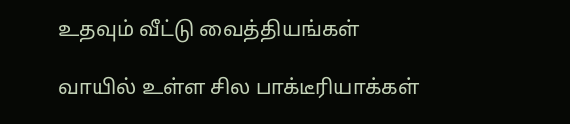உதவும் வீட்டு வைத்தியங்கள்

வாயில் உள்ள சில பாக்டீரியாக்கள்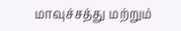மாவுச்சத்து மற்றும்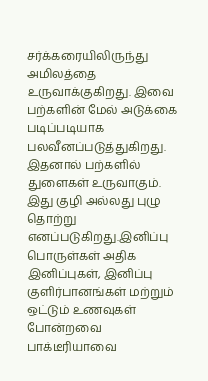சர்க்கரையிலிருந்து அமிலத்தை உருவாக்குகிறது. இவை பற்களின் மேல் அடுக்கை படிப்படியாக பலவீனப்படுத்துகிறது. இதனால் பற்களில் துளைகள் உருவாகும். இது குழி அல்லது புழு தொற்று எனப்படுகிறது.இனிப்பு பொருள்கள் அதிக இனிப்புகள், இனிப்பு குளிர்பானங்கள் மற்றும் ஒட்டும் உணவுகள் போன்றவை பாக்டீரியாவை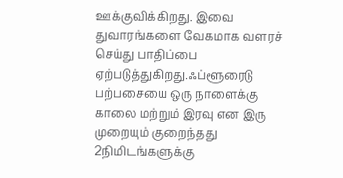ஊக்குவிக்கிறது. இவை துவாரங்களை வேகமாக வளரச் செய்து பாதிப்பை ஏற்படுத்துகிறது.ஃப்ளூரைடு பற்பசையை ஒரு நாளைக்கு காலை மற்றும் இரவு என இரு முறையும் குறைந்தது 2நிமிடங்களுக்கு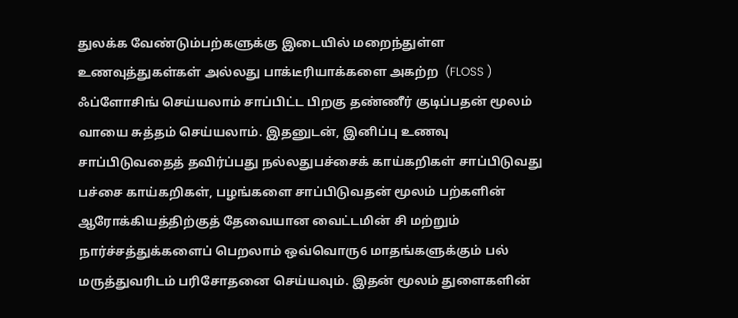துலக்க வேண்டும்பற்களுக்கு இடையில் மறைந்துள்ள உணவுத்துகள்கள் அல்லது பாக்டீரியாக்களை அகற்ற  (FLOSS ) ஃப்ளோசிங் செய்யலாம் சாப்பிட்ட பிறகு தண்ணீர் குடிப்பதன் மூலம் வாயை சுத்தம் செய்யலாம். இதனுடன், இனிப்பு உணவு சாப்பிடுவதைத் தவிர்ப்பது நல்லதுபச்சைக் காய்கறிகள் சாப்பிடுவது பச்சை காய்கறிகள், பழங்களை சாப்பிடுவதன் மூலம் பற்களின் ஆரோக்கியத்திற்குத் தேவையான வைட்டமின் சி மற்றும் நார்ச்சத்துக்களைப் பெறலாம் ஒவ்வொரு6 மாதங்களுக்கும் பல் மருத்துவரிடம் பரிசோதனை செய்யவும். இதன் மூலம் துளைகளின்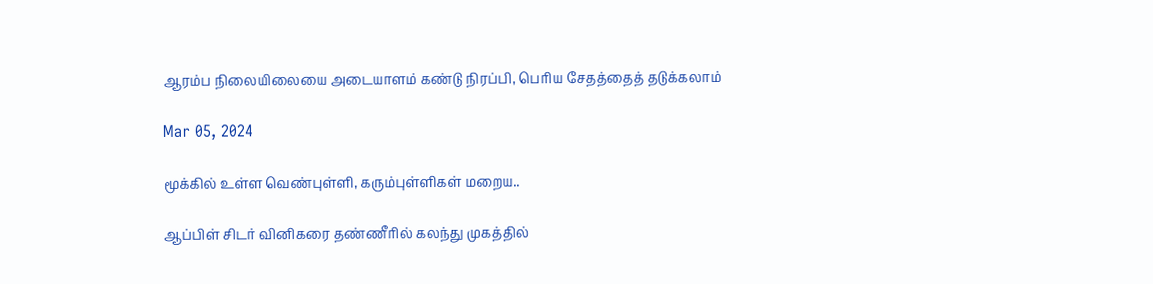ஆரம்ப நிலையிலையை அடையாளம் கண்டு நிரப்பி, பெரிய சேதத்தைத் தடுக்கலாம்

Mar 05, 2024

மூக்கில் உள்ள வெண்புள்ளி, கரும்புள்ளிகள் மறைய..

ஆப்பிள் சிடர் வினிகரை தண்ணீரில் கலந்து முகத்தில்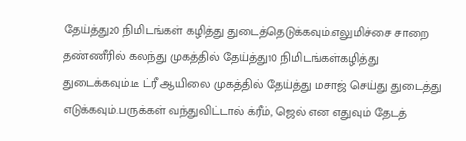தேய்த்து20 நிமிடங்கள் கழித்து துடைத்தெடுக்கவும்.எலுமிச்சை சாறை தண்ணீரில் கலந்து முகத்தில் தேய்த்து10 நிமிடங்கள்கழித்து துடைக்கவும்.டீ ட்ரீ ஆயிலை முகத்தில் தேய்த்து மசாஜ் செய்து துடைத்து எடுக்கவும்.பருக்கள் வந்துவிட்டால் க்ரீம், ஜெல் என எதுவும் தேடத்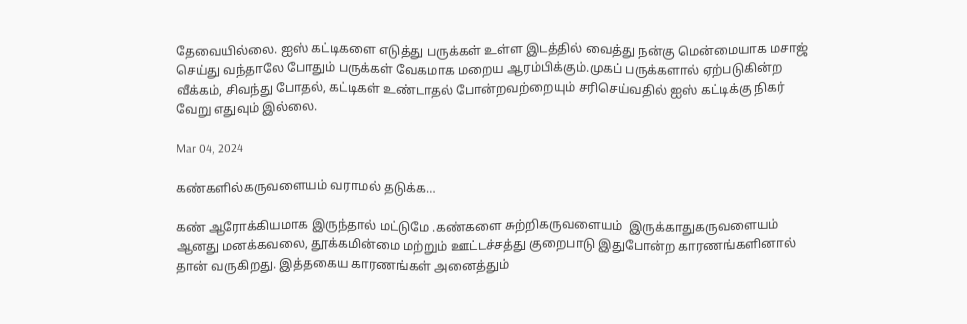தேவையில்லை. ஐஸ் கட்டிகளை எடுத்து பருக்கள் உள்ள இடத்தில் வைத்து நன்கு மென்மையாக மசாஜ் செய்து வந்தாலே போதும் பருக்கள் வேகமாக மறைய ஆரம்பிக்கும்.முகப் பருக்களால் ஏற்படுகின்ற வீக்கம், சிவந்து போதல், கட்டிகள் உண்டாதல் போன்றவற்றையும் சரிசெய்வதில் ஐஸ் கட்டிக்கு நிகர் வேறு எதுவும் இல்லை.

Mar 04, 2024

கண்களில்கருவளையம் வராமல் தடுக்க…

கண் ஆரோக்கியமாக இருந்தால் மட்டுமே .கண்களை சுற்றிகருவளையம்  இருக்காதுகருவளையம் ஆனது மனக்கவலை, தூக்கமின்மை மற்றும் ஊட்டச்சத்து குறைபாடு இதுபோன்ற காரணங்களினால் தான் வருகிறது. இத்தகைய காரணங்கள் அனைத்தும்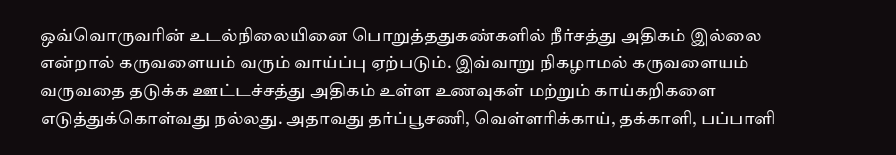ஒவ்வொருவரின் உடல்நிலையினை பொறுத்ததுகண்களில் நீர்சத்து அதிகம் இல்லை என்றால் கருவளையம் வரும் வாய்ப்பு ஏற்படும். இவ்வாறு நிகழாமல் கருவளையம் வருவதை தடுக்க ஊட்டச்சத்து அதிகம் உள்ள உணவுகள் மற்றும் காய்கறிகளை எடுத்துக்கொள்வது நல்லது. அதாவது தர்ப்பூசணி, வெள்ளரிக்காய், தக்காளி, பப்பாளி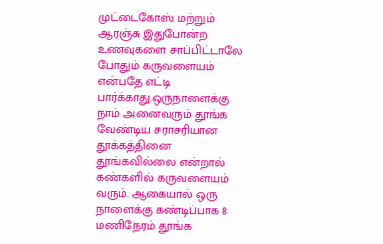முட்டைகோஸ் மற்றும் ஆரஞ்சு இதுபோன்ற உணவுகளை சாப்பிட்டாலே போதும் கருவளையம் என்பதே எட்டி பார்க்காது.ஒருநாளைக்கு நாம் அனைவரும் தூங்க வேண்டிய சராசரியான தூக்கத்தினை தூங்கவில்லை என்றால் கண்களில் கருவளையம் வரும். ஆகையால் ஒரு நாளைக்கு கண்டிப்பாக 8 மணிநேரம் தூங்க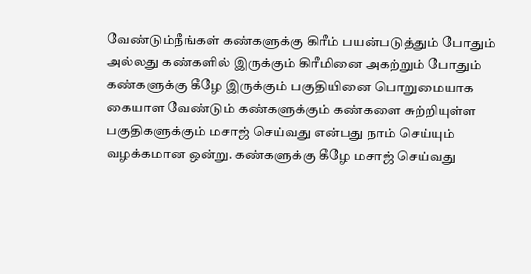வேண்டும்நீங்கள் கண்களுக்கு கிரீம் பயன்படுத்தும் போதும் அல்லது கண்களில் இருக்கும் கிரீமினை அகற்றும் போதும் கண்களுக்கு கீழே இருக்கும் பகுதியினை பொறுமையாக கையாள வேண்டும் கண்களுக்கும் கண்களை சுற்றியுள்ள பகுதிகளுக்கும் மசாஜ் செய்வது என்பது நாம் செய்யும் வழக்கமான ஒன்று. கண்களுக்கு கீழே மசாஜ் செய்வது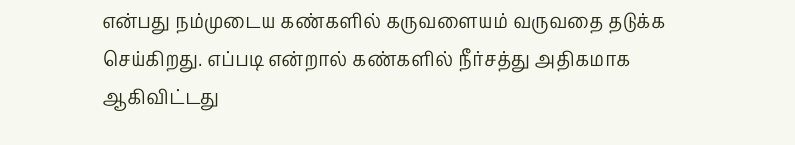என்பது நம்முடைய கண்களில் கருவளையம் வருவதை தடுக்க செய்கிறது. எப்படி என்றால் கண்களில் நீர்சத்து அதிகமாக ஆகிவிட்டது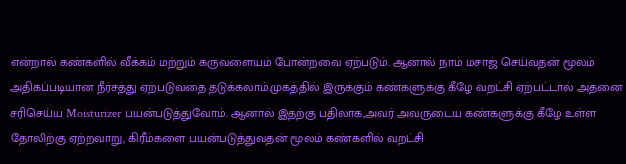என்றால் கண்களில் வீக்கம் மற்றும் கருவளையம் போன்றவை ஏற்படும். ஆனால் நாம் மசாஜ் செய்வதன் மூலம் அதிகப்படியான நீர்சத்து ஏற்படுவதை தடுக்கலாம்.முகத்தில் இருக்கும் கண்களுக்கு கீழே வறட்சி ஏற்பட்டால் அதனை சரிசெய்ய Moisturizer பயன்படுத்துவோம். ஆனால் இதற்கு பதிலாக,அவர் அவருடைய கண்களுக்கு கீழே உள்ள தோலிற்கு ஏற்றவாறு, கிரீம்களை பயன்படுத்துவதன் மூலம் கண்களில் வறட்சி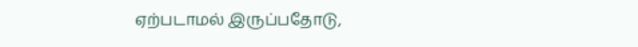ஏற்படாமல் இருப்பதோடு,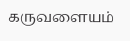கருவளையம்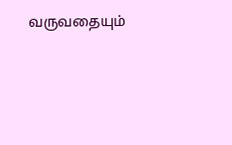வருவதையும்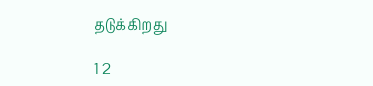தடுக்கிறது

1 2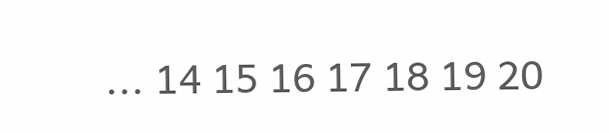... 14 15 16 17 18 19 20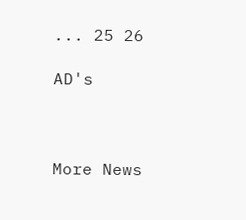... 25 26

AD's



More News